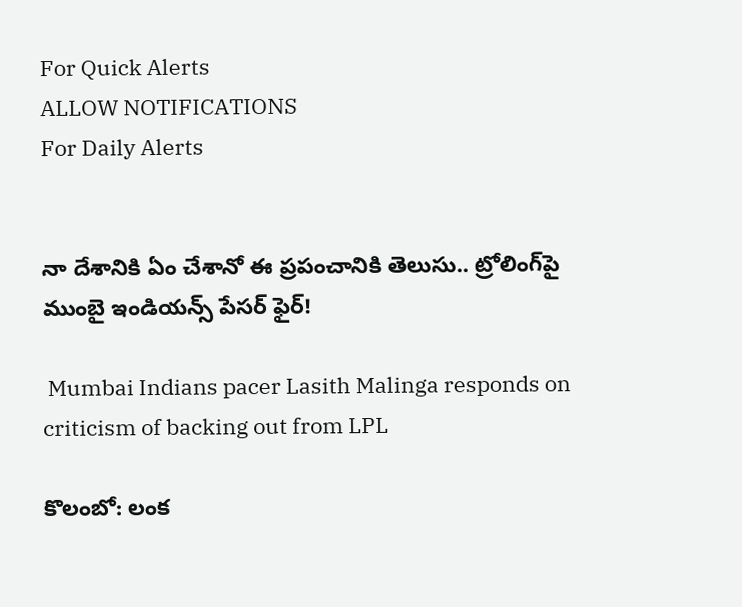For Quick Alerts
ALLOW NOTIFICATIONS
For Daily Alerts


నా దేశానికి ఏం చేశానో ఈ ప్రపంచానికి తెలుసు.. ట్రోలింగ్‌పై ముంబై ఇండియన్స్ పేసర్ ఫైర్!

 Mumbai Indians pacer Lasith Malinga responds on criticism of backing out from LPL

కొలంబో: లంక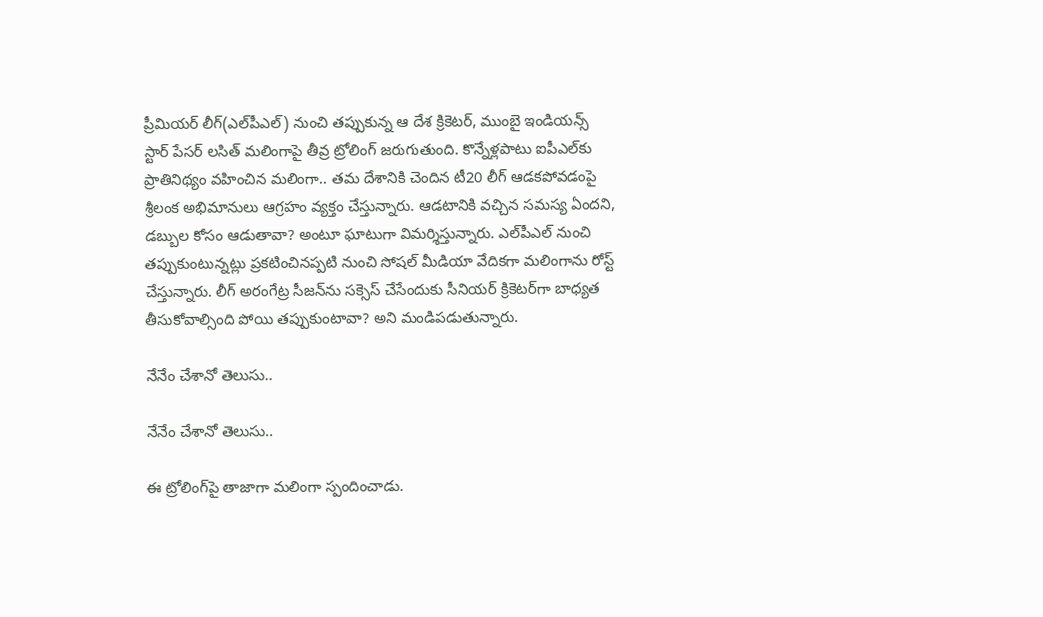ప్రీమియర్ లీగ్(ఎల్‌పీఎల్) నుంచి తప్పుకున్న ఆ దేశ క్రికెటర్, ముంబై ఇండియన్స్ స్టార్ పేసర్ లసిత్ మలింగాపై తీవ్ర ట్రోలింగ్ జరుగుతుంది. కొన్నేళ్లపాటు ఐపీఎల్‌కు ప్రాతినిథ్యం వహించిన మలింగా.. తమ దేశానికి చెందిన టీ20 లీగ్ ఆడకపోవడంపై శ్రీలంక అభిమానులు ఆగ్రహం వ్యక్తం చేస్తున్నారు. ఆడటానికి వచ్చిన సమస్య ఏందని, డబ్బుల కోసం ఆడుతావా? అంటూ ఘాటుగా విమర్శిస్తున్నారు. ఎల్‌పీఎల్ నుంచి తప్పుకుంటున్నట్లు ప్రకటించినప్పటి నుంచి సోషల్ మీడియా వేదికగా మలింగాను రోస్ట్ చేస్తున్నారు. లీగ్ అరంగేట్ర సీజన్‌ను సక్సెస్ చేసేందుకు సీనియర్ క్రికెటర్‌గా బాధ్యత తీసుకోవాల్సింది పోయి తప్పుకుంటావా? అని మండిపడుతున్నారు.

నేనేం చేశానో తెలుసు..

నేనేం చేశానో తెలుసు..

ఈ ట్రోలింగ్‌పై తాజాగా మలింగా స్పందించాడు.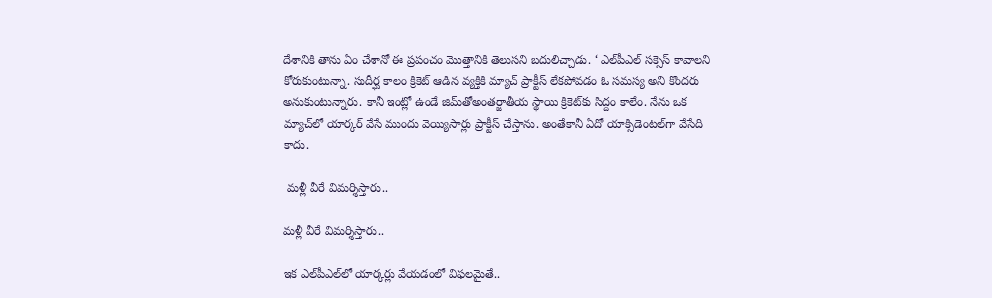దేశానికి తాను ఏం చేశానో ఈ ప్రపంచం మొత్తానికి తెలుసని బదులిచ్చాడు. ‘ ఎల్‌పీఎల్ సక్సెస్ కావాలని కోరుకుంటున్నా. సుదీర్ఘ కాలం క్రికెట్ ఆడిన వ్యక్తికి మ్యాచ్ ప్రాక్టీ‌స్ లేకపోవడం ఓ సమస్య అని కొందరు అనుకుంటున్నారు. కానీ ఇంట్లో ఉండే జిమ్‌తోఅంతర్జాతీయ స్థాయి క్రికెట్‌కు సిద్దం కాలేం. నేను ఒక మ్యాచ్‌లో యార్కర్ వేసే ముందు వెయ్యిసార్లు ప్రాక్టీస్ చేస్తాను. అంతేకానీ ఏదో యాక్సిడెంటల్‌గా వేసేది కాదు.

 మళ్లీ వీరే విమర్శిస్తారు..

మళ్లీ వీరే విమర్శిస్తారు..

ఇక ఎల్‌పీఎల్‌లో యార్కర్లు వేయడంలో విఫలమైతే..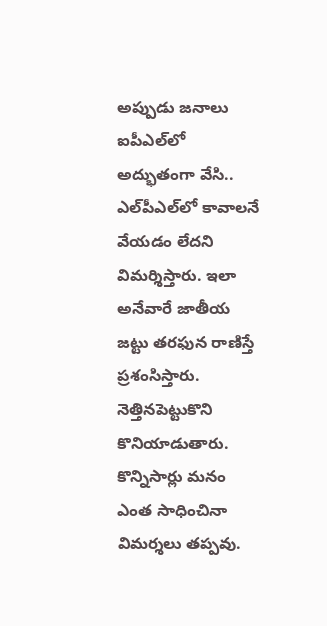అప్పుడు జనాలు ఐపీఎల్‌లో అద్భుతంగా వేసి.. ఎల్‌పీఎల్‌లో కావాలనే వేయడం లేదని విమర్శిస్తారు. ఇలా అనేవారే జాతీయ జట్టు తరఫున రాణిస్తే ప్రశంసిస్తారు. నెత్తినపెట్టుకొని కొనియాడుతారు. కొన్నిసార్లు మనం ఎంత సాధించినా విమర్శలు తప్పవు.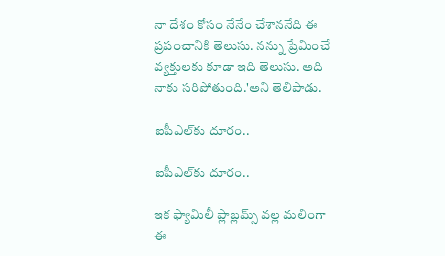నా దేశం కోసం నేనేం చేశాననేది ఈ ప్రపంచానికి తెలుసు. నన్ను ప్రేమించే వ్యక్తులకు కూడా ఇది తెలుసు. అది నాకు సరిపోతుంది.'అని తెలిపాడు.

ఐపీఎల్‌కు దూరం..

ఐపీఎల్‌కు దూరం..

ఇక ఫ్యామిలీ ప్లాబ్లమ్స్ వల్ల మలింగా ఈ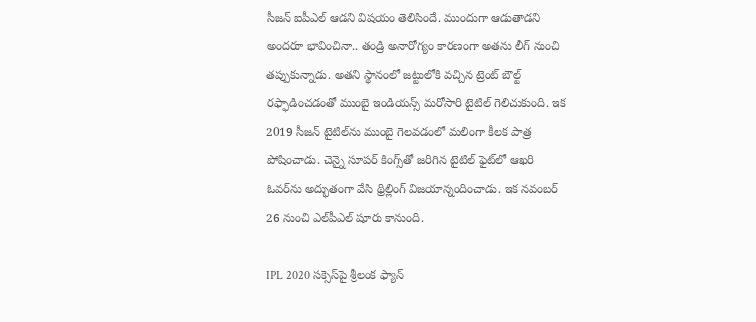సీజన్ ఐపీఎల్ ఆడని విషయం తెలిసిందే. ముందుగా ఆడుతాడని అందరూ భావించినా.. తండ్రి అనారోగ్యం కారణంగా అతను లీగ్ నుంచి తప్పుకున్నాడు. అతని స్థానంలో జట్టులోకి వచ్చిన ట్రెంట్ బౌల్ట్ రఫ్ఫాడించడంతో ముంబై ఇండియన్స్ మరోసారి టైటిల్ గెలిచుకుంది. ఇక 2019 సీజన్ టైటిల్‌ను ముంబై గెలవడంలో మలింగా కీలక పాత్ర పోషించాడు. చెన్నై సూపర్ కింగ్స్‌తో జరిగిన టైటిల్ ఫైట్‌లో ఆఖరి ఓవర్‌ను అద్భుతంగా వేసి థ్రిల్లింగ్ విజయాన్నందించాడు. ఇక నవంబర్ 26 నుంచి ఎల్‌పీఎల్ షూరు కానుంది.

IPL 2020 సక్సెస్‌పై శ్రీలంక ఫ్యాన్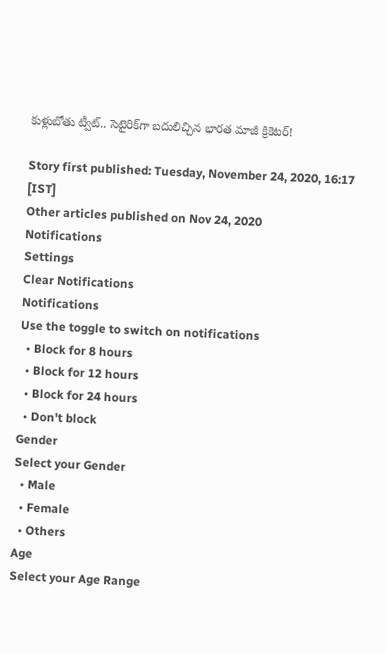కుళ్లుబోతు ట్వీట్.. సెటైరిక్‌గా బదులిచ్చిన భారత మాజీ క్రికెటర్!

Story first published: Tuesday, November 24, 2020, 16:17 [IST]
Other articles published on Nov 24, 2020
Notifications
Settings
Clear Notifications
Notifications
Use the toggle to switch on notifications
  • Block for 8 hours
  • Block for 12 hours
  • Block for 24 hours
  • Don't block
Gender
Select your Gender
  • Male
  • Female
  • Others
Age
Select your Age Range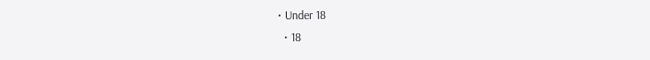• Under 18
  • 18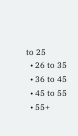to 25
  • 26 to 35
  • 36 to 45
  • 45 to 55
  • 55+